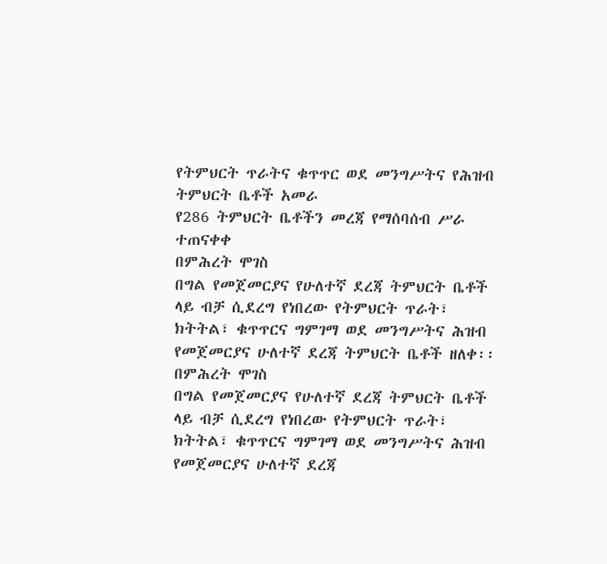የትምህርት ጥራትና ቁጥጥር ወደ መንግሥትና የሕዝብ ትምህርት ቤቶች አመራ
የ286 ትምህርት ቤቶችን መረጃ የማሰባሰብ ሥራ ተጠናቀቀ
በምሕረት ሞገስ
በግል የመጀመርያና የሁለተኛ ደረጃ ትምህርት ቤቶች ላይ ብቻ ሲደረግ የነበረው የትምህርት ጥራት፣ ክትትል፣ ቁጥጥርና ግምገማ ወደ መንግሥትና ሕዝብ የመጀመርያና ሁለተኛ ደረጃ ትምህርት ቤቶች ዘለቀ፡፡
በምሕረት ሞገስ
በግል የመጀመርያና የሁለተኛ ደረጃ ትምህርት ቤቶች ላይ ብቻ ሲደረግ የነበረው የትምህርት ጥራት፣ ክትትል፣ ቁጥጥርና ግምገማ ወደ መንግሥትና ሕዝብ የመጀመርያና ሁለተኛ ደረጃ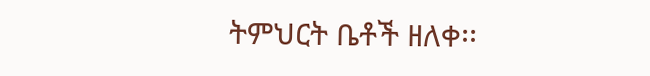ትምህርት ቤቶች ዘለቀ፡፡